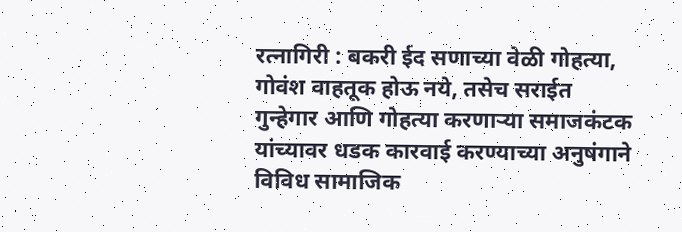रत्नागिरी : बकरी ईद सणाच्या वेळी गोहत्या, गोवंश वाहतूक होऊ नये, तसेच सराईत गुन्हेगार आणि गोहत्या करणाऱ्या समाजकंटक यांच्यावर धडक कारवाई करण्याच्या अनुषंगाने विविध सामाजिक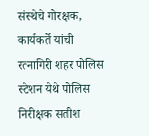संस्थेचे गोरक्षक, कार्यकर्ते यांची रत्नागिरी शहर पोलिस स्टेशन येथे पोलिस निरीक्षक सतीश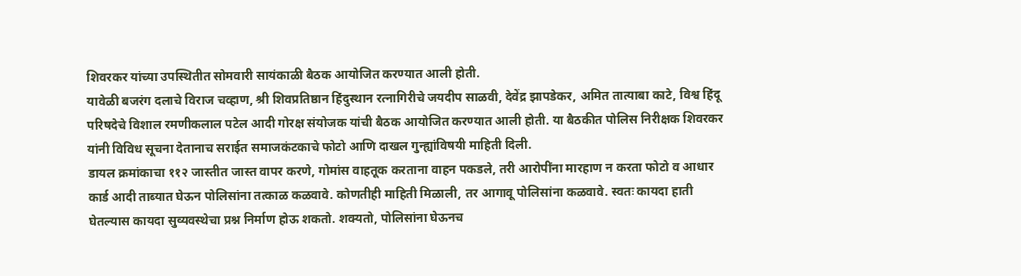शिवरकर यांच्या उपस्थितीत सोमवारी सायंकाळी बैठक आयोजित करण्यात आली होती.
यावेळी बजरंग दलाचे विराज चव्हाण, श्री शिवप्रतिष्ठान हिंदुस्थान रत्नागिरीचे जयदीप साळवी, देवेंद्र झापडेकर, अमित तात्याबा काटे, विश्व हिंदू परिषदेचे विशाल रमणीकलाल पटेल आदी गोरक्ष संयोजक यांची बैठक आयोजित करण्यात आली होती. या बैठकीत पोलिस निरीक्षक शिवरकर यांनी विविध सूचना देतानाच सराईत समाजकंटकाचे फोटो आणि दाखल गुन्ह्यांविषयी माहिती दिली.
डायल क्रमांकाचा ११२ जास्तीत जास्त वापर करणे, गोमांस वाहतूक करताना वाहन पकडले, तरी आरोपींना मारहाण न करता फोटो व आधार कार्ड आदी ताब्यात घेऊन पोलिसांना तत्काळ कळवावे. कोणतीही माहिती मिळाली, तर आगावू पोलिसांना कळवावे. स्वतः कायदा हाती घेतल्यास कायदा सुव्यवस्थेचा प्रश्न निर्माण होऊ शकतो. शक्यतो, पोलिसांना घेऊनच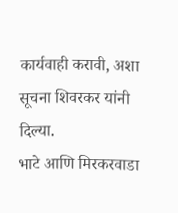कार्यवाही करावी, अशा सूचना शिवरकर यांनी दिल्या.
भाटे आणि मिरकरवाडा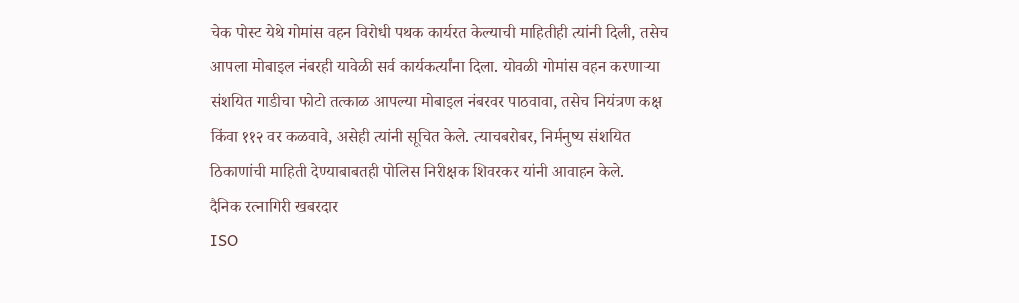चेक पोस्ट येथे गोमांस वहन विरोधी पथक कार्यरत केल्याची माहितीही त्यांनी दिली, तसेच आपला मोबाइल नंबरही यावेळी सर्व कार्यकर्त्यांना दिला. योवळी गोमांस वहन करणाऱ्या संशयित गाडीचा फोटो तत्काळ आपल्या मोबाइल नंबरवर पाठवावा, तसेच नियंत्रण कक्ष किंवा ११२ वर कळवावे, असेही त्यांनी सूचित केले. त्याचबरोबर, निर्मनुष्य संशयित ठिकाणांची माहिती देण्याबाबतही पोलिस निरीक्षक शिवरकर यांनी आवाहन केले.
दैनिक रत्नागिरी खबरदार
ISO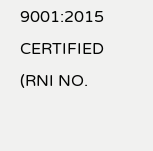9001:2015 CERTIFIED
(RNI NO.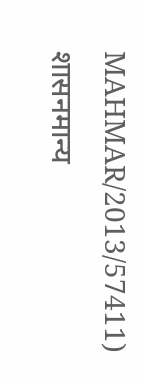MAHMAR/2013/57411)
शासनमान्य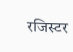रजिस्टर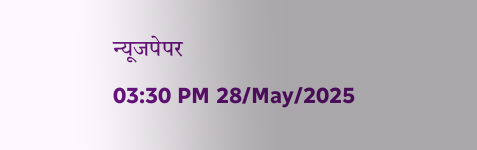न्यूजपेपर
03:30 PM 28/May/2025